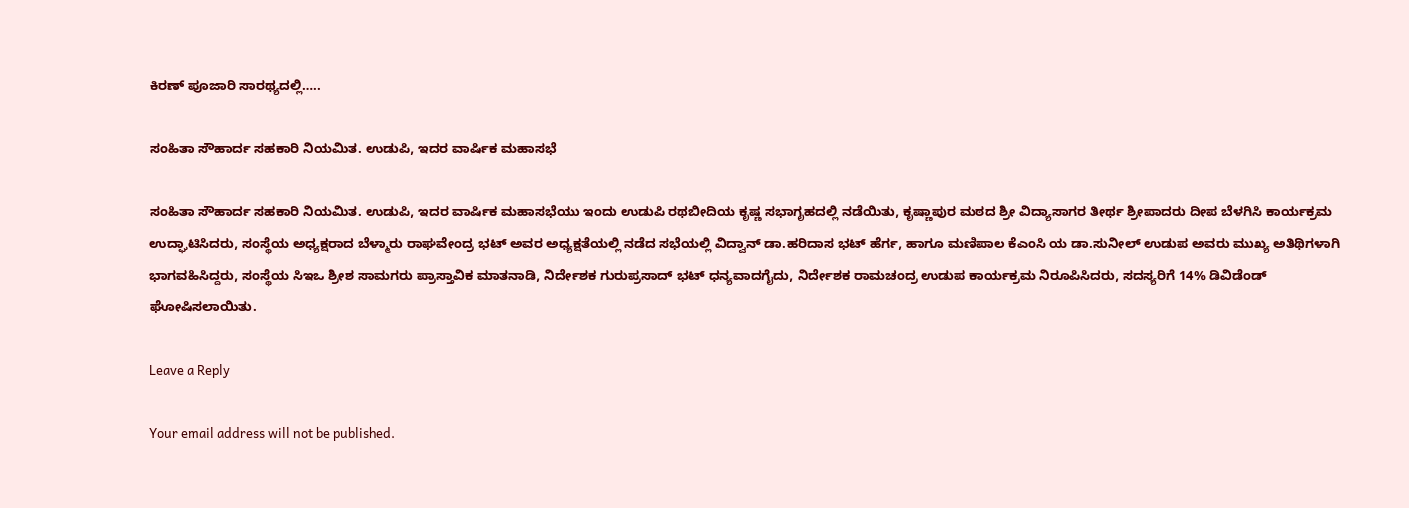ಕಿರಣ್ ಪೂಜಾರಿ ಸಾರಥ್ಯದಲ್ಲಿ…..

ಸಂಹಿತಾ ಸೌಹಾರ್ದ ಸಹಕಾರಿ ನಿಯಮಿತ. ಉಡುಪಿ, ಇದರ ವಾರ್ಷಿಕ ಮಹಾಸಭೆ

ಸಂಹಿತಾ ಸೌಹಾರ್ದ ಸಹಕಾರಿ ನಿಯಮಿತ. ಉಡುಪಿ, ಇದರ ವಾರ್ಷಿಕ ಮಹಾಸಭೆಯು ಇಂದು ಉಡುಪಿ ರಥಬೀದಿಯ ಕೃಷ್ಣ ಸಭಾಗೃಹದಲ್ಲಿ ನಡೆಯಿತು, ಕೃಷ್ಣಾಪುರ ಮಠದ ಶ್ರೀ ವಿದ್ಯಾಸಾಗರ ತೀರ್ಥ ಶ್ರೀಪಾದರು ದೀಪ ಬೆಳಗಿಸಿ ಕಾರ್ಯಕ್ರಮ ಉದ್ಘಾಟಿಸಿದರು, ಸಂಸ್ಥೆಯ ಅಧ್ಯಕ್ಷರಾದ ಬೆಳ್ಮಾರು ರಾಘವೇಂದ್ರ ಭಟ್ ಅವರ ಅಧ್ಯಕ್ಷತೆಯಲ್ಲಿ ನಡೆದ ಸಭೆಯಲ್ಲಿ ವಿದ್ವಾನ್ ಡಾ.ಹರಿದಾಸ ಭಟ್ ಹೆರ್ಗ, ಹಾಗೂ ಮಣಿಪಾಲ ಕೆಎಂಸಿ ಯ ಡಾ.ಸುನೀಲ್ ಉಡುಪ ಅವರು ಮುಖ್ಯ ಅತಿಥಿಗಳಾಗಿ ಭಾಗವಹಿಸಿದ್ದರು, ಸಂಸ್ಥೆಯ ಸಿಇಒ ಶ್ರೀಶ ಸಾಮಗರು ಪ್ರಾಸ್ತಾವಿಕ ಮಾತನಾಡಿ, ನಿರ್ದೇಶಕ ಗುರುಪ್ರಸಾದ್ ಭಟ್ ಧನ್ಯವಾದಗೈದು, ನಿರ್ದೇಶಕ ರಾಮಚಂದ್ರ ಉಡುಪ ಕಾರ್ಯಕ್ರಮ ನಿರೂಪಿಸಿದರು, ಸದಸ್ಯರಿಗೆ 14% ಡಿವಿಡೆಂಡ್ ಘೋಷಿಸಲಾಯಿತು.

Leave a Reply

Your email address will not be published.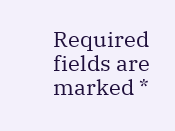Required fields are marked *